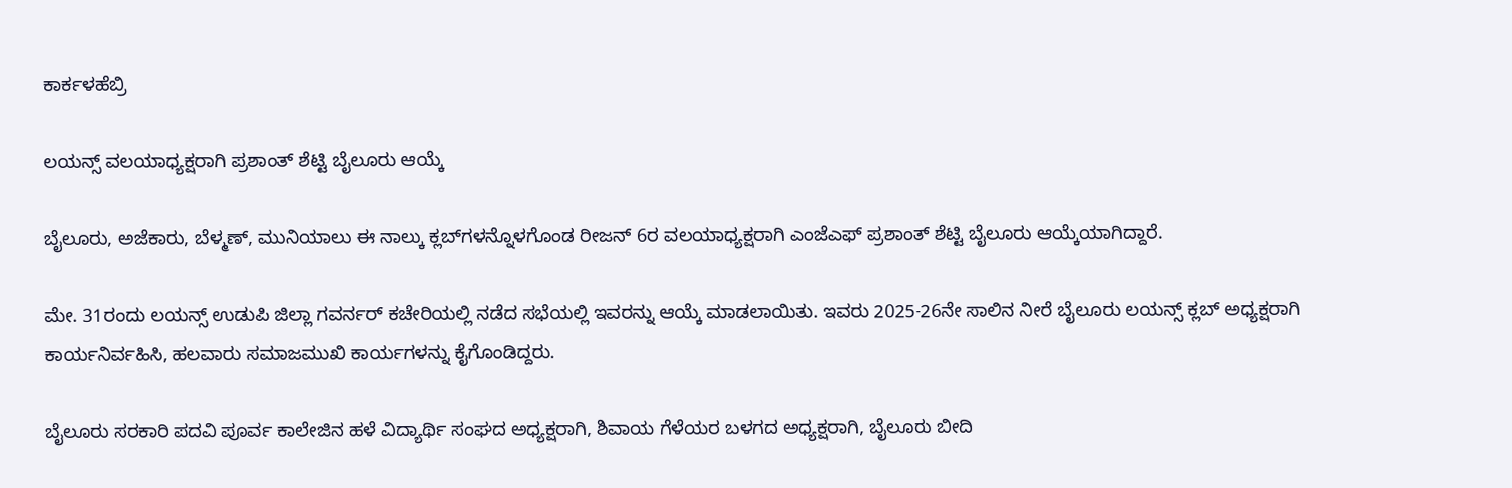ಕಾರ್ಕಳಹೆಬ್ರಿ

ಲಯನ್ಸ್ ವಲಯಾಧ್ಯಕ್ಷರಾಗಿ ಪ್ರಶಾಂತ್ ಶೆಟ್ಟಿ ಬೈಲೂರು ಆಯ್ಕೆ

ಬೈಲೂರು, ಅಜೆಕಾರು, ಬೆಳ್ಮಣ್, ಮುನಿಯಾಲು ಈ ನಾಲ್ಕು ಕ್ಲಬ್‌ಗಳನ್ನೊಳಗೊಂಡ ರೀಜನ್ 6ರ ವಲಯಾಧ್ಯಕ್ಷರಾಗಿ ಎಂಜೆಎಫ್ ಪ್ರಶಾಂತ್ ಶೆಟ್ಟಿ ಬೈಲೂರು ಆಯ್ಕೆಯಾಗಿದ್ದಾರೆ.

ಮೇ. 31ರಂದು ಲಯನ್ಸ್ ಉಡುಪಿ ಜಿಲ್ಲಾ ಗವರ್ನರ್ ಕಚೇರಿಯಲ್ಲಿ ನಡೆದ ಸಭೆಯಲ್ಲಿ ಇವರನ್ನು ಆಯ್ಕೆ ಮಾಡಲಾಯಿತು. ಇವರು 2025-26ನೇ ಸಾಲಿನ ನೀರೆ ಬೈಲೂರು ಲಯನ್ಸ್ ಕ್ಲಬ್ ಅಧ್ಯಕ್ಷರಾಗಿ ಕಾರ್ಯನಿರ್ವಹಿಸಿ, ಹಲವಾರು ಸಮಾಜಮುಖಿ ಕಾರ್ಯಗಳನ್ನು ಕೈಗೊಂಡಿದ್ದರು.

ಬೈಲೂರು ಸರಕಾರಿ ಪದವಿ ಪೂರ್ವ ಕಾಲೇಜಿನ ಹಳೆ ವಿದ್ಯಾರ್ಥಿ ಸಂಘದ ಅಧ್ಯಕ್ಷರಾಗಿ, ಶಿವಾಯ ಗೆಳೆಯರ ಬಳಗದ ಅಧ್ಯಕ್ಷರಾಗಿ, ಬೈಲೂರು ಬೀದಿ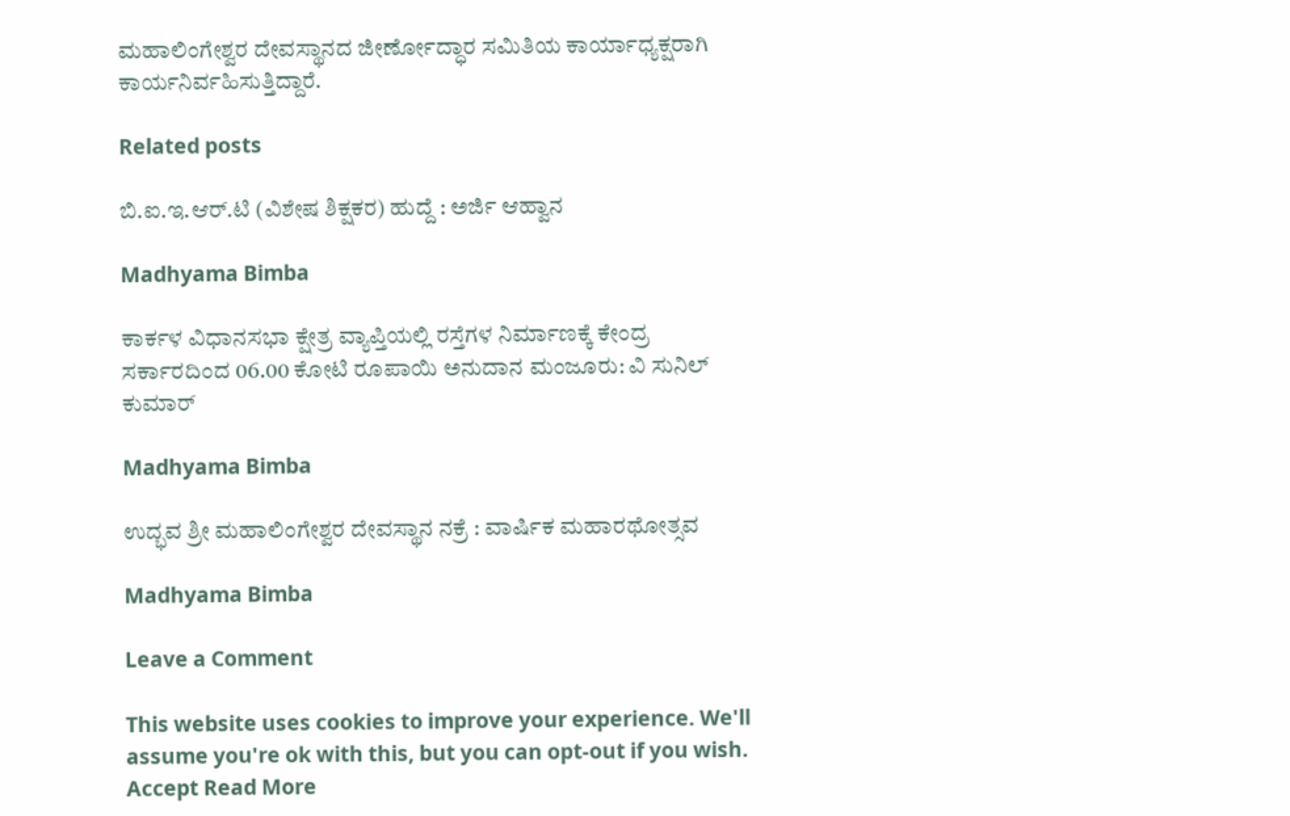ಮಹಾಲಿಂಗೇಶ್ವರ ದೇವಸ್ಥಾನದ ಜೀರ್ಣೋದ್ಧಾರ ಸಮಿತಿಯ ಕಾರ್ಯಾಧ್ಯಕ್ಷರಾಗಿ ಕಾರ್ಯನಿರ್ವಹಿಸುತ್ತಿದ್ದಾರೆ.

Related posts

ಬಿ.ಐ.ಇ.ಆರ್.ಟಿ (ವಿಶೇಷ ಶಿಕ್ಷಕರ) ಹುದ್ದೆ : ಅರ್ಜಿ ಆಹ್ವಾನ

Madhyama Bimba

ಕಾರ್ಕಳ ವಿಧಾನಸಭಾ ಕ್ಷೇತ್ರ ವ್ಯಾಪ್ತಿಯಲ್ಲಿ ರಸ್ತೆಗಳ ನಿರ್ಮಾಣಕ್ಕೆ ಕೇಂದ್ರ ಸರ್ಕಾರದಿಂದ 06.00 ಕೋಟಿ ರೂಪಾಯಿ ಅನುದಾನ ಮಂಜೂರು: ವಿ ಸುನಿಲ್ ಕುಮಾರ್

Madhyama Bimba

ಉದ್ಭವ ಶ್ರೀ ಮಹಾಲಿಂಗೇಶ್ವರ ದೇವಸ್ಥಾನ ನಕ್ರೆ : ವಾರ್ಷಿಕ ಮಹಾರಥೋತ್ಸವ

Madhyama Bimba

Leave a Comment

This website uses cookies to improve your experience. We'll assume you're ok with this, but you can opt-out if you wish. Accept Read More